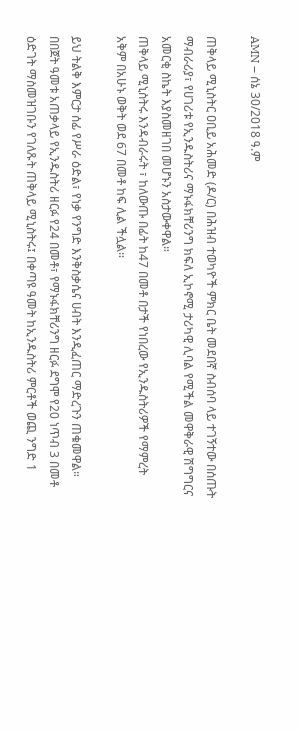AMN – ሰኔ 30/2018 ዓ.ም

ጠቅላይ ሚኒስትር ዐቢይ አሕመድ (ዶ/ር) በሕዝብ ተወካዮች ምክር ቤት መደበኛ ስብሰባ ላይ ተገኝተው በሰጡት ማብራሪያ፣ የሀገሪቱ የኢንዱስትሪና ማኑፋክቸሪንግ ክፍለ ኢኮኖሚ ታሪካዊ ሊባል የሚችል መዋቅራዊ ሽግግርና አመርቂ ስኬት እያስመዘገበ መሆኑን አስታውቀዋል።
ጠቅላይ ሚኒስትሩ እንዳብራሩት ፣ ከለውጡ በፊት ከ47 በመቶ በታች የነበረው የኢንዱስትሪዎች የማምረት አቅም በአሁኑ ወቅት ወደ 67 በመቶ ከፍ ሊል ችሏል።

ይህ ትልቅ እምርታ ሰፊ የሥራ ዕድል፣ የነቃ የንግድ እንቅስቃሴና ሀብት እንዲፈጠር ማድረጉን ጠቁመዋል።
በበጀት ዓመቱ አጠቃላይ የኢንዱስትሪ ዘርፉ የ24 በመቶ፣ የማኑፋክቸሪንግ ዘርፉ ደግሞ የ20 ነጥብ 3 በመቶ ዕድገት ማስመዝገቡን የገለጹት ጠቅላይ ሚኒስትሩ፤ በቀጣዩ ዓመት ከኢንዱስትሪ ምርቶች ወጪ ንግድ 1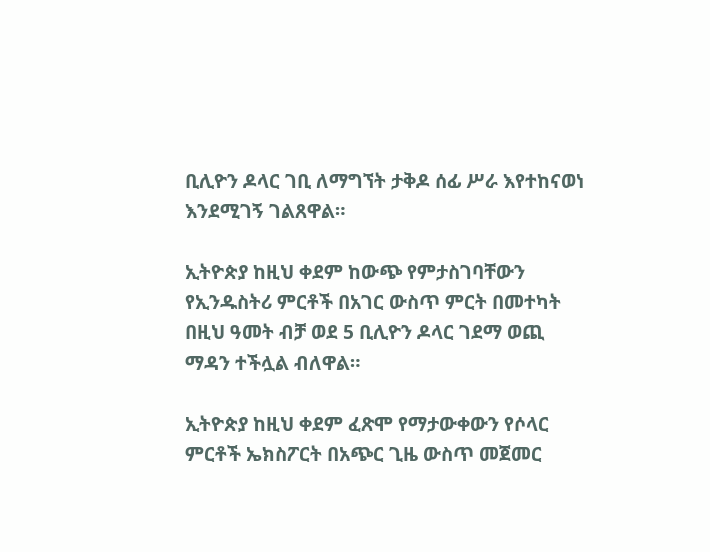ቢሊዮን ዶላር ገቢ ለማግኘት ታቅዶ ሰፊ ሥራ እየተከናወነ እንደሚገኝ ገልጸዋል።

ኢትዮጵያ ከዚህ ቀደም ከውጭ የምታስገባቸውን የኢንዱስትሪ ምርቶች በአገር ውስጥ ምርት በመተካት በዚህ ዓመት ብቻ ወደ 5 ቢሊዮን ዶላር ገደማ ወጪ ማዳን ተችሏል ብለዋል።

ኢትዮጵያ ከዚህ ቀደም ፈጽሞ የማታውቀውን የሶላር ምርቶች ኤክስፖርት በአጭር ጊዜ ውስጥ መጀመር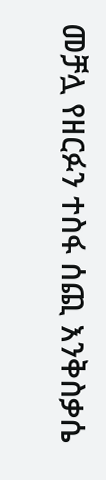መቻሏ የዘርፉን ተስፋ ሰጪ እንቅስቃሴ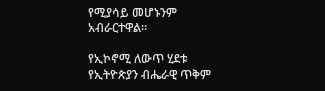የሚያሳይ መሆኑንም አብራርተዋል።

የኢኮኖሚ ለውጥ ሂደቱ የኢትዮጵያን ብሔራዊ ጥቅም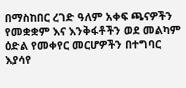በማስከበር ረገድ ዓለም አቀፍ ጫናዎችን የመቋቋም እና እንቅፋቶችን ወደ መልካም ዕድል የመቀየር መርሆዎችን በተግባር እያሳየ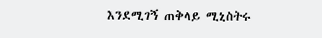እንደሚገኝ ጠቅላይ ሚኒስትሩ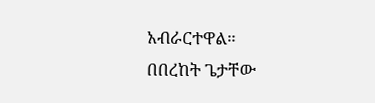አብራርተዋል።
በበረከት ጌታቸው